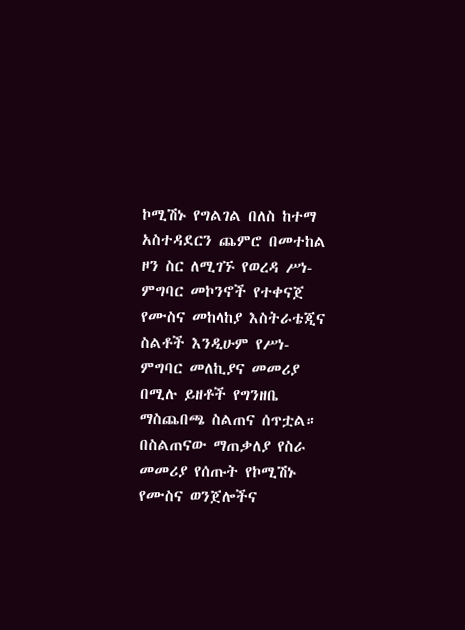ኮሚሽኑ የግልገል በለስ ከተማ አስተዳደርን ጨምሮ በመተከል ዞን ስር ለሚገኙ የወረዳ ሥነ-ምግባር መኮንኖች የተቀናጀ የሙስና መከላከያ እስትራቴጂና ስልቶች እንዲሁም የሥነ- ምግባር መለኪያና መመሪያ በሚሉ ይዘቶች የግንዘቤ ማስጨበጫ ስልጠና ሰጥቷል።
በስልጠናው ማጠቃለያ የስራ መመሪያ የሰጡት የኮሚሽኑ የሙስና ወንጀሎችና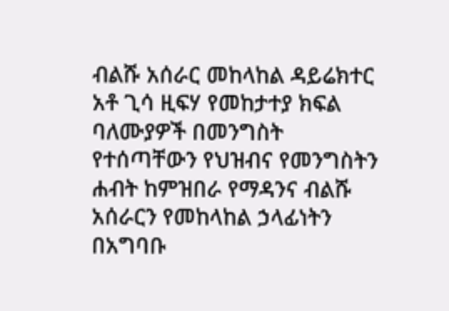ብልሹ አሰራር መከላከል ዳይሬክተር አቶ ጊሳ ዚፍሃ የመከታተያ ክፍል ባለሙያዎች በመንግስት የተሰጣቸውን የህዝብና የመንግስትን ሐብት ከምዝበራ የማዳንና ብልሹ አሰራርን የመከላከል ኃላፊነትን በአግባቡ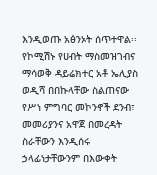እንዲወጡ አፅንኦት ሰጥተዋል፡፡
የኮሚሽኑ የሀብት ማስመዝገብና ማሳወቅ ዳይሬክተር አቶ ኤሊያስ ወዲሻ በበኩላቸው ስልጠናው የሥነ ምግባር መኮንኖች ደንብ፣ መመሪያንና አዋጀ በመረዳት ስራቸውን እንዲሰሩ ኃላፊነታቸውንም በእውቀት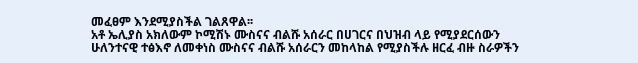መፈፀም እንደሚያስችል ገልጸዋል፡፡
አቶ ኤሊያስ አክለውም ኮሚሽኑ ሙስናና ብልሹ አሰራር በሀገርና በህዝብ ላይ የሚያደርሰውን ሁለንተናዊ ተፅእኖ ለመቀነስ ሙስናና ብልሹ አሰራርን መከላከል የሚያስችሉ ዘርፈ ብዙ ስራዎችን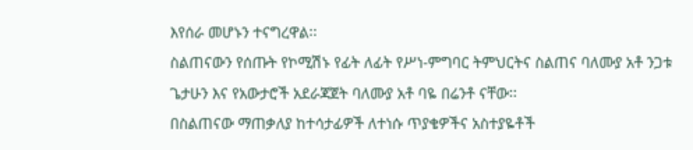እየሰራ መሆኑን ተናግረዋል፡፡
ስልጠናውን የሰጡት የኮሚሽኑ የፊት ለፊት የሥነ-ምግባር ትምህርትና ስልጠና ባለሙያ አቶ ንጋቱ ጌታሁን እና የአውታሮች አደራጃጀት ባለሙያ አቶ ባዬ በሬንቶ ናቸው፡፡
በስልጠናው ማጠቃለያ ከተሳታፊዎች ለተነሱ ጥያቄዎችና አስተያዬቶች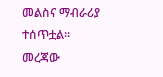መልስና ማብራሪያ ተሰጥቷል፡፡
መረጃው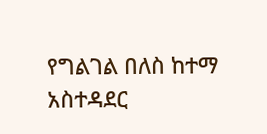የግልገል በለስ ከተማ አስተዳደር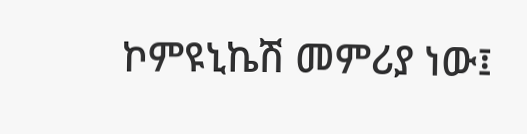ኮምዩኒኬሽ መምሪያ ነው፤